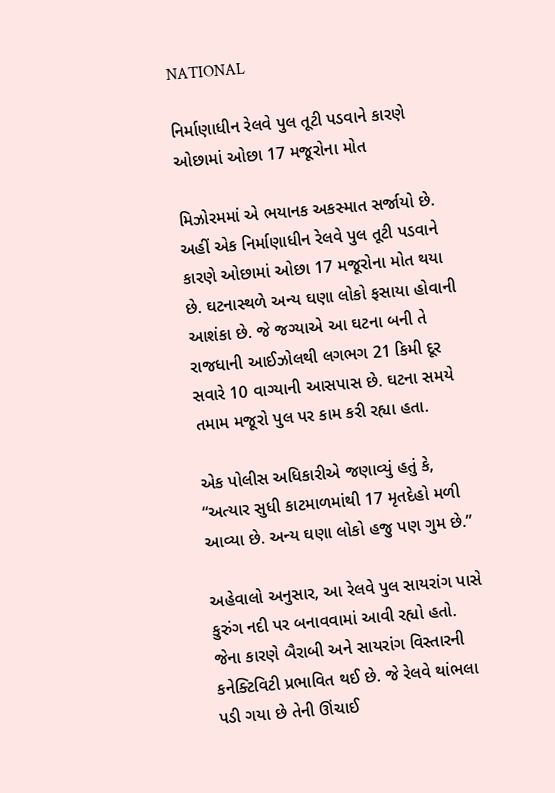NATIONAL

નિર્માણાધીન રેલવે પુલ તૂટી પડવાને કારણે ઓછામાં ઓછા 17 મજૂરોના મોત

મિઝોરમમાં એ ભયાનક અકસ્માત સર્જાયો છે. અહીં એક નિર્માણાધીન રેલવે પુલ તૂટી પડવાને કારણે ઓછામાં ઓછા 17 મજૂરોના મોત થયા છે. ઘટનાસ્થળે અન્ય ઘણા લોકો ફસાયા હોવાની આશંકા છે. જે જગ્યાએ આ ઘટના બની તે રાજધાની આઈઝોલથી લગભગ 21 કિમી દૂર સવારે 10 વાગ્યાની આસપાસ છે. ઘટના સમયે તમામ મજૂરો પુલ પર કામ કરી રહ્યા હતા.

એક પોલીસ અધિકારીએ જણાવ્યું હતું કે, “અત્યાર સુધી કાટમાળમાંથી 17 મૃતદેહો મળી આવ્યા છે. અન્ય ઘણા લોકો હજુ પણ ગુમ છે.”

અહેવાલો અનુસાર, આ રેલવે પુલ સાયરાંગ પાસે કુરુંગ નદી પર બનાવવામાં આવી રહ્યો હતો. જેના કારણે બૈરાબી અને સાયરાંગ વિસ્તારની કનેક્ટિવિટી પ્રભાવિત થઈ છે. જે રેલવે થાંભલા પડી ગયા છે તેની ઊંચાઈ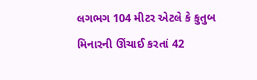લગભગ 104 મીટર એટલે કે કુતુબ મિનારની ઊંચાઈ કરતાં 42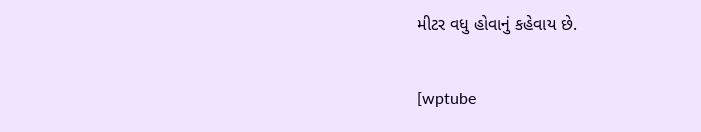મીટર વધુ હોવાનું કહેવાય છે.

[wptube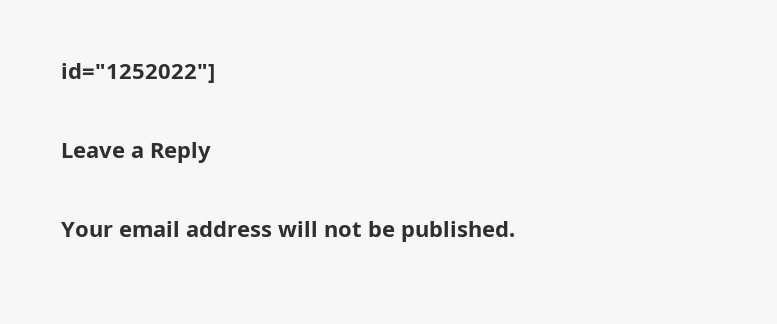id="1252022"]

Leave a Reply

Your email address will not be published.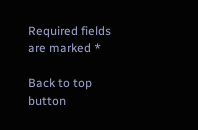Required fields are marked *

Back to top button